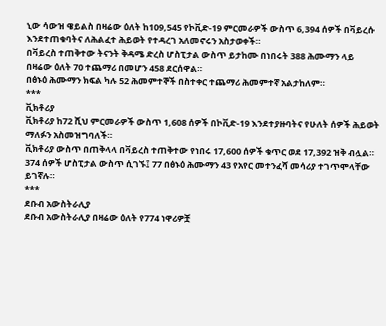ኒው ሳውዝ ዌይልስ በዛሬው ዕለት ከ109,545 የኮቪድ-19 ምርመራዎች ውስጥ 6,394 ሰዎች በቫይረሱ እንደተጠቁባትና ለሕልፈተ ሕይወት የተዳረገ አለመኖሩን አስታወቀች።
በቫይረስ ተጠቅተው ትናንት ቅዳሜ ድረስ ሆስፒታል ውስጥ ይታከሙ በነበሩት 388 ሕሙማን ላይ በዛሬው ዕለት 70 ተጨማሪ በመሆን 458 ደርሰዋል።
በፅኑዕ ሕሙማን ክፍል ካሉ 52 ሕመምተኞች በስተቀር ተጨማሪ ሕመምተኛ አልታከለም።
***
ቪክቶሪያ
ቪክቶሪያ ከ72 ሺህ ምርመራዎች ውስጥ 1,608 ሰዎች በኮቪድ-19 እንደተያዙባትና የሁለት ሰዎች ሕይወት ማለፉን አስመዝግባለች።
ቪክቶሪያ ውስጥ በጠቅላላ በቫይረስ ተጠቅተው የነበሩ 17,600 ሰዎች ቁጥር ወደ 17,392 ዝቅ ብሏል።
374 ሰዎች ሆስፒታል ውስጥ ሲገኙ፤ 77 በፅኑዕ ሕሙማን 43 የአየር መተንፈሻ መሳሪያ ተገጥሞላቸው ይገኛሉ።
***
ደቡብ አውስትራሊያ
ደቡብ አውስትራሊያ በዛሬው ዕለት የ774 ነዋሪዎቿ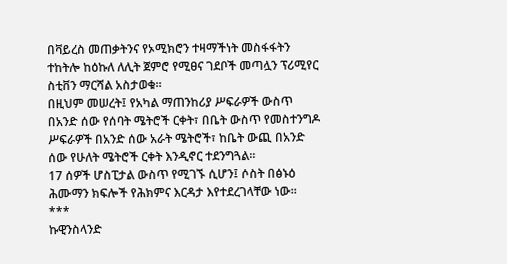በቫይረስ መጠቃትንና የኦሚክሮን ተዛማችነት መስፋፋትን ተከትሎ ከዕኩለ ለሊት ጀምሮ የሚፀና ገደቦች መጣሏን ፕሪሚየር ስቲቨን ማርሻል አስታወቁ።
በዚህም መሠረት፤ የአካል ማጠንከሪያ ሥፍራዎች ውስጥ በአንድ ሰው የሰባት ሜትሮች ርቀት፣ በቤት ውስጥ የመስተንግዶ ሥፍራዎች በአንድ ሰው አራት ሜትሮች፣ ከቤት ውጪ በአንድ ሰው የሁለት ሜትሮች ርቀት እንዲኖር ተደንግጓል።
17 ሰዎች ሆስፒታል ውስጥ የሚገኙ ሲሆን፤ ሶስት በፅኑዕ ሕሙማን ክፍሎች የሕክምና እርዳታ እየተደረገላቸው ነው።
***
ኩዊንስላንድ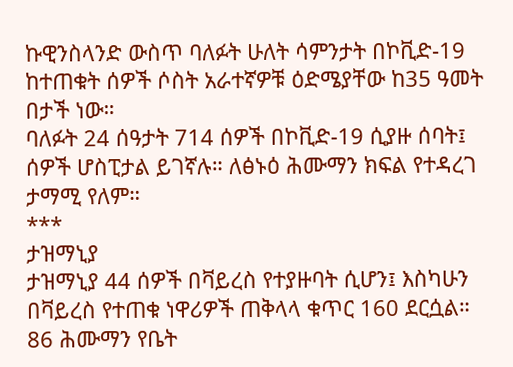ኩዊንስላንድ ውስጥ ባለፉት ሁለት ሳምንታት በኮቪድ-19 ከተጠቁት ሰዎች ሶስት አራተኛዎቹ ዕድሜያቸው ከ35 ዓመት በታች ነው።
ባለፉት 24 ሰዓታት 714 ሰዎች በኮቪድ-19 ሲያዙ ሰባት፤ ሰዎች ሆስፒታል ይገኛሉ። ለፅኑዕ ሕሙማን ክፍል የተዳረገ ታማሚ የለም።
***
ታዝማኒያ
ታዝማኒያ 44 ሰዎች በቫይረስ የተያዙባት ሲሆን፤ እስካሁን በቫይረስ የተጠቁ ነዋሪዎች ጠቅላላ ቁጥር 160 ደርሷል።
86 ሕሙማን የቤት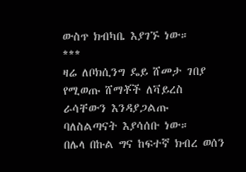ውስጥ ክብካቤ እያገኙ ነው።
***
ዛሬ ለቦክሲንግ ዴይ ሸመታ ገበያ የሚወጡ ሸማቾች ለቫይረስ ራሳቸውን እንዳያጋልጡ ባለስልጣናት እያሳሰቡ ነው።
በሌላ በኩል ግና ከፍተኛ ክብረ ወሰን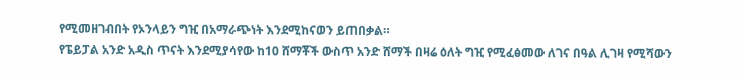የሚመዘገብበት የኦንላይን ግዢ በአማራጭነት እንደሚከናወን ይጠበቃል።
የፔይፓል አንድ አዲስ ጥናት እንደሚያሳየው ከ10 ሸማቾች ውስጥ አንድ ሸማች በዛሬ ዕለት ግዢ የሚፈፅመው ለገና በዓል ሊገዛ የሚሻውን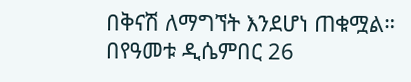በቅናሽ ለማግኘት እንደሆነ ጠቁሟል።
በየዓመቱ ዲሴምበር 26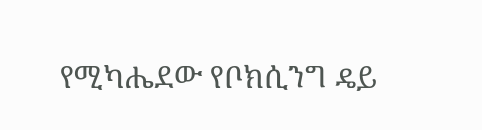የሚካሔደው የቦክሲንግ ዴይ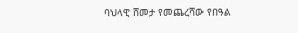ባህላዊ ሸመታ የመጨረሻው የበዓል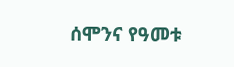ሰሞንና የዓመቱ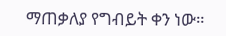ማጠቃለያ የግብይት ቀን ነው።